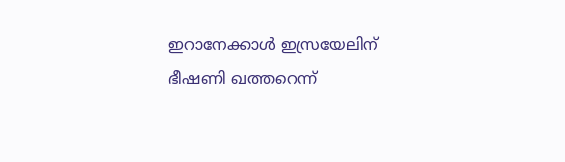ഇറാനേക്കാള്‍ ഇസ്രയേലിന് ഭീഷണി ഖത്തറെന്ന്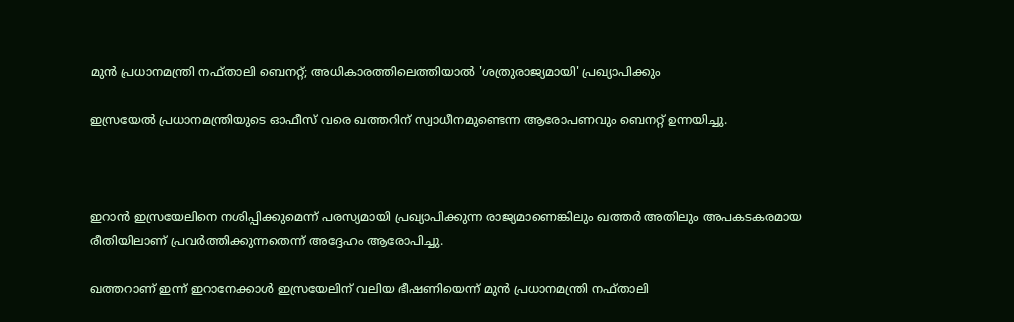മുന്‍ പ്രധാനമന്ത്രി നഫ്താലി ബെനറ്റ്; അധികാരത്തിലെത്തിയാല്‍ 'ശത്രുരാജ്യമായി' പ്രഖ്യാപിക്കും

ഇസ്രയേല്‍ പ്രധാനമന്ത്രിയുടെ ഓഫീസ് വരെ ഖത്തറിന് സ്വാധീനമുണ്ടെന്ന ആരോപണവും ബെനറ്റ് ഉന്നയിച്ചു.



ഇറാന്‍ ഇസ്രയേലിനെ നശിപ്പിക്കുമെന്ന് പരസ്യമായി പ്രഖ്യാപിക്കുന്ന രാജ്യമാണെങ്കിലും ഖത്തര്‍ അതിലും അപകടകരമായ രീതിയിലാണ് പ്രവര്‍ത്തിക്കുന്നതെന്ന് അദ്ദേഹം ആരോപിച്ചു.

ഖത്തറാണ് ഇന്ന് ഇറാനേക്കാള്‍ ഇസ്രയേലിന് വലിയ ഭീഷണിയെന്ന് മുന്‍ പ്രധാനമന്ത്രി നഫ്താലി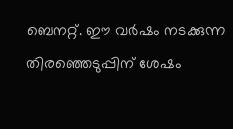ബെനറ്റ്. ഈ വര്‍ഷം നടക്കുന്ന തിരഞ്ഞെടുപ്പിന് ശേഷം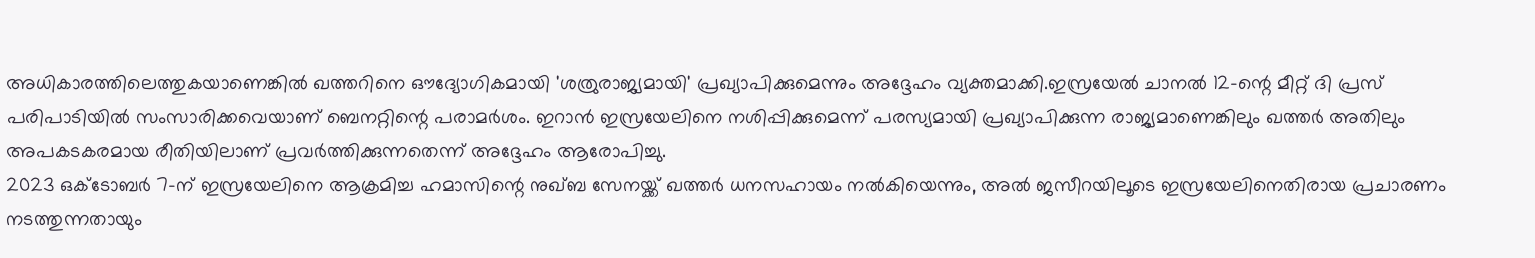അധികാരത്തിലെത്തുകയാണെങ്കില്‍ ഖത്തറിനെ ഔദ്യോഗികമായി 'ശത്രുരാജ്യമായി' പ്രഖ്യാപിക്കുമെന്നും അദ്ദേഹം വ്യക്തമാക്കി.ഇസ്രയേല്‍ ചാനല്‍ 12-ന്റെ മീറ്റ് ദി പ്രസ് പരിപാടിയില്‍ സംസാരിക്കവെയാണ് ബെനറ്റിന്റെ പരാമര്‍ശം. ഇറാന്‍ ഇസ്രയേലിനെ നശിപ്പിക്കുമെന്ന് പരസ്യമായി പ്രഖ്യാപിക്കുന്ന രാജ്യമാണെങ്കിലും ഖത്തര്‍ അതിലും അപകടകരമായ രീതിയിലാണ് പ്രവര്‍ത്തിക്കുന്നതെന്ന് അദ്ദേഹം ആരോപിച്ചു.
2023 ഒക്ടോബര്‍ 7-ന് ഇസ്രയേലിനെ ആക്രമിച്ച ഹമാസിന്റെ നുഖ്ബ സേനയ്ക്ക് ഖത്തര്‍ ധനസഹായം നല്‍കിയെന്നും, അല്‍ ജസീറയിലൂടെ ഇസ്രയേലിനെതിരായ പ്രചാരണം നടത്തുന്നതായും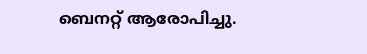ബെനറ്റ് ആരോപിച്ചു.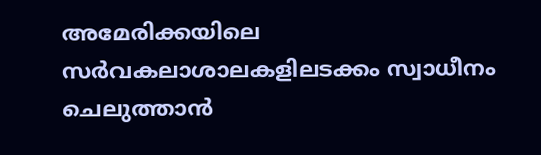അമേരിക്കയിലെ സര്‍വകലാശാലകളിലടക്കം സ്വാധീനം ചെലുത്താന്‍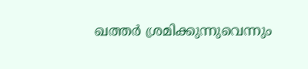ഖത്തര്‍ ശ്രമിക്കുന്നുവെന്നും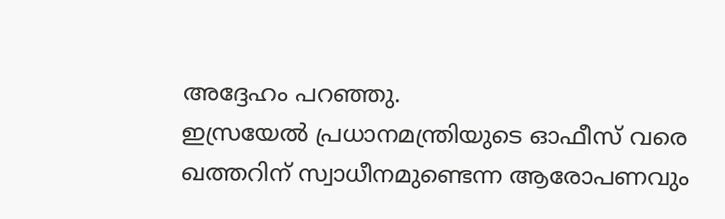അദ്ദേഹം പറഞ്ഞു.
ഇസ്രയേല്‍ പ്രധാനമന്ത്രിയുടെ ഓഫീസ് വരെ ഖത്തറിന് സ്വാധീനമുണ്ടെന്ന ആരോപണവും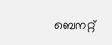ബെനറ്റ്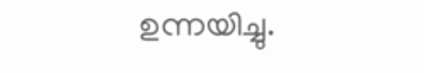ഉന്നയിച്ചു.